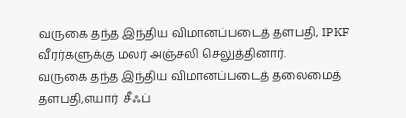வருகை தந்த இந்திய விமானப்படைத் தளபதி, IPKF வீரர்களுக்கு மலர் அஞ்சலி செலுத்தினார்.
வருகை தந்த இந்திய விமானப்படைத் தலைமைத் தளபதி,எயார்  சீஃப்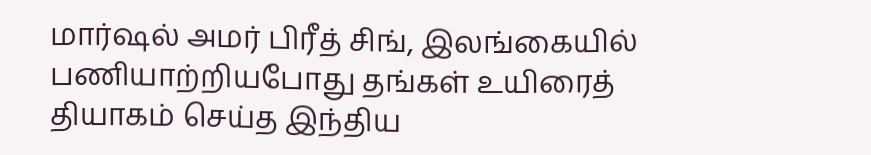மார்ஷல் அமர் பிரீத் சிங், இலங்கையில் பணியாற்றியபோது தங்கள் உயிரைத் தியாகம் செய்த இந்திய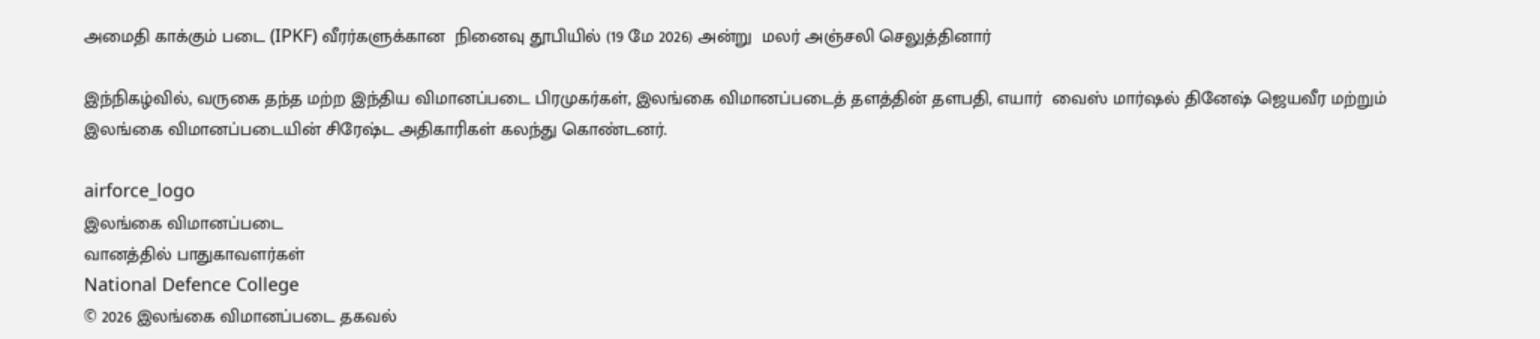அமைதி காக்கும் படை (IPKF) வீரர்களுக்கான  நினைவு தூபியில் (19 மே 2026) அன்று  மலர் அஞ்சலி செலுத்தினார்

இந்நிகழ்வில், வருகை தந்த மற்ற இந்திய விமானப்படை பிரமுகர்கள், இலங்கை விமானப்படைத் தளத்தின் தளபதி, எயார்  வைஸ் மார்ஷல் தினேஷ் ஜெயவீர மற்றும் இலங்கை விமானப்படையின் சிரேஷ்ட அதிகாரிகள் கலந்து கொண்டனர்.

airforce_logo
இலங்கை விமானப்படை
வானத்தில் பாதுகாவளர்கள்
National Defence College
© 2026 இலங்கை விமானப்படை தகவல்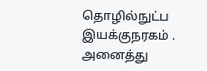தொழில்நுட்ப இயக்குநரகம் . அனைத்து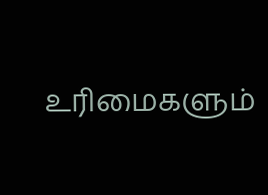உரிமைகளும்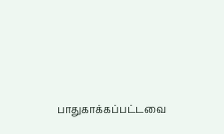பாதுகாக்கப்பட்டவை